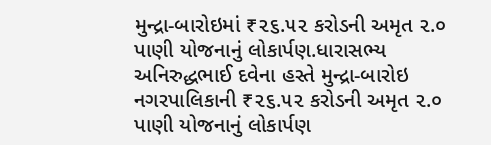મુન્દ્રા-બારોઇમાં ₹૨૬.૫૨ કરોડની અમૃત ૨.૦ પાણી યોજનાનું લોકાર્પણ.ધારાસભ્ય અનિરુદ્ધભાઈ દવેના હસ્તે મુન્દ્રા-બારોઇ નગરપાલિકાની ₹૨૬.૫૨ કરોડની અમૃત ૨.૦ પાણી યોજનાનું લોકાર્પણ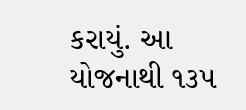કરાયું. આ યોજનાથી ૧૩૫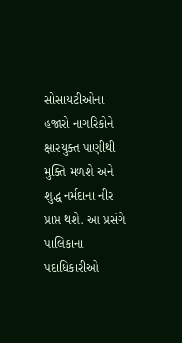સોસાયટીઓના હજારો નાગરિકોને ક્ષારયુક્ત પાણીથી મુક્તિ મળશે અને શુદ્ધ નર્મદાના નીર પ્રાપ્ત થશે. આ પ્રસંગે પાલિકાના પદાધિકારીઓ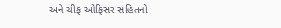અને ચીફ ઓફિસર સહિતનો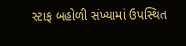સ્ટાફ બહોળી સંખ્યામાં ઉપસ્થિત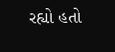રહ્યો હતો